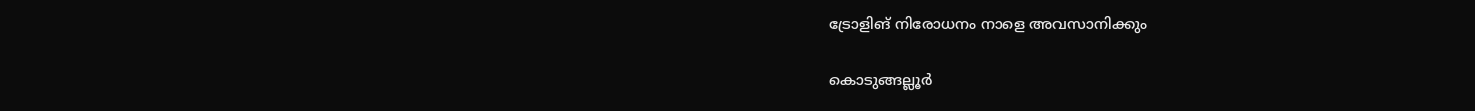ട്രോളിങ് നിരോധനം നാളെ അവസാനിക്കും

കൊടുങ്ങല്ലൂർ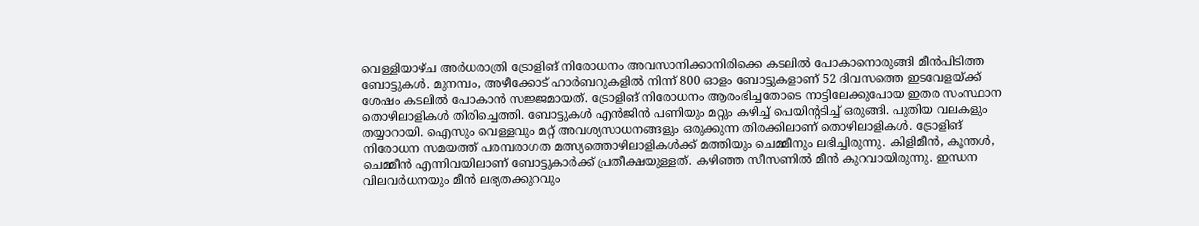വെള്ളിയാഴ്ച അർധരാത്രി ട്രോളിങ് നിരോധനം അവസാനിക്കാനിരിക്കെ കടലിൽ പോകാനൊരുങ്ങി മീൻപിടിത്ത ബോട്ടുകൾ. മുനമ്പം, അഴീക്കോട് ഹാർബറുകളിൽ നിന്ന് 800 ഓളം ബോട്ടുകളാണ് 52 ദിവസത്തെ ഇടവേളയ്ക്ക് ശേഷം കടലിൽ പോകാൻ സജ്ജമായത്. ട്രോളിങ് നിരോധനം ആരംഭിച്ചതോടെ നാട്ടിലേക്കുപോയ ഇതര സംസ്ഥാന തൊഴിലാളികൾ തിരിച്ചെത്തി. ബോട്ടുകൾ എൻജിൻ പണിയും മറ്റും കഴിച്ച് പെയിന്റടിച്ച് ഒരുങ്ങി. പുതിയ വലകളും തയ്യാറായി. ഐസും വെള്ളവും മറ്റ് അവശ്യസാധനങ്ങളും ഒരുക്കുന്ന തിരക്കിലാണ് തൊഴിലാളികൾ. ട്രോളിങ് നിരോധന സമയത്ത് പരമ്പരാഗത മത്സ്യത്തൊഴിലാളികൾക്ക് മത്തിയും ചെമ്മീനും ലഭിച്ചിരുന്നു. കിളിമീൻ, കൂന്തൾ, ചെമ്മീൻ എന്നിവയിലാണ് ബോട്ടുകാർക്ക് പ്രതീക്ഷയുള്ളത്. കഴിഞ്ഞ സീസണിൽ മീൻ കുറവായിരുന്നു. ഇന്ധന വിലവർധനയും മീൻ ലഭ്യതക്കുറവും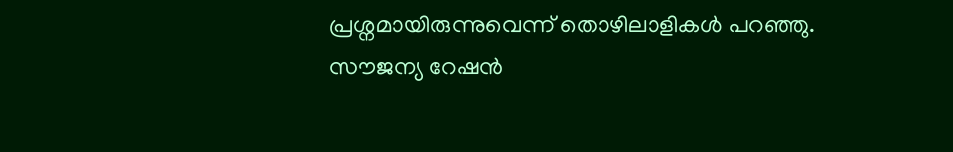പ്രശ്നമായിരുന്നുവെന്ന് തൊഴിലാളികൾ പറഞ്ഞു. സൗജന്യ റേഷൻ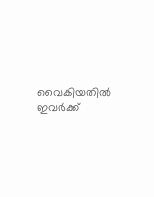വൈകിയതിൽ ഇവർക്ക്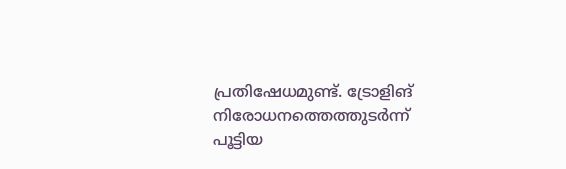പ്രതിഷേധമുണ്ട്. ട്രോളിങ് നിരോധനത്തെത്തുടർന്ന് പൂട്ടിയ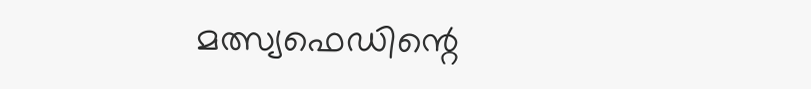മത്സ്യഫെഡിന്റെ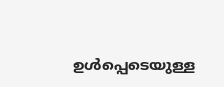ഉൾപ്പെടെയുള്ള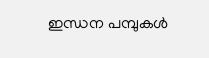ഇന്ധന പമ്പുകൾ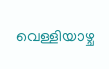വെള്ളിയാഴ്ച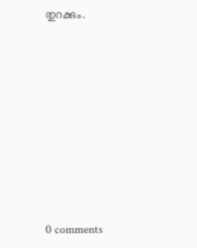തുറക്കും.









0 comments